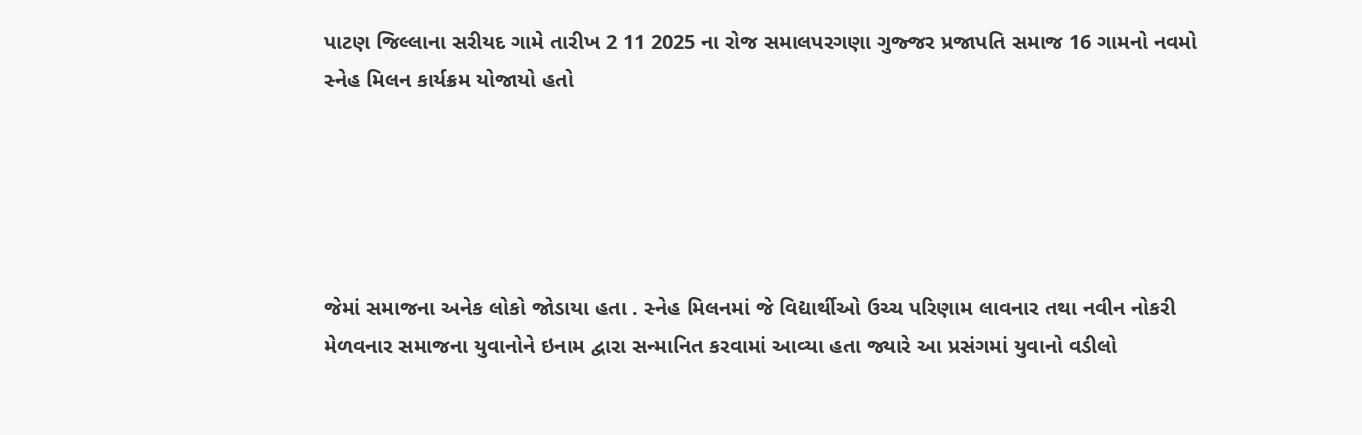પાટણ જિલ્લાના સરીયદ ગામે તારીખ 2 11 2025 ના રોજ સમાલપરગણા ગુજ્જર પ્રજાપતિ સમાજ 16 ગામનો નવમો સ્નેહ મિલન કાર્યક્રમ યોજાયો હતો





જેમાં સમાજના અનેક લોકો જોડાયા હતા . સ્નેહ મિલનમાં જે વિદ્યાર્થીઓ ઉચ્ચ પરિણામ લાવનાર તથા નવીન નોકરી મેળવનાર સમાજના યુવાનોને ઇનામ દ્વારા સન્માનિત કરવામાં આવ્યા હતા જ્યારે આ પ્રસંગમાં યુવાનો વડીલો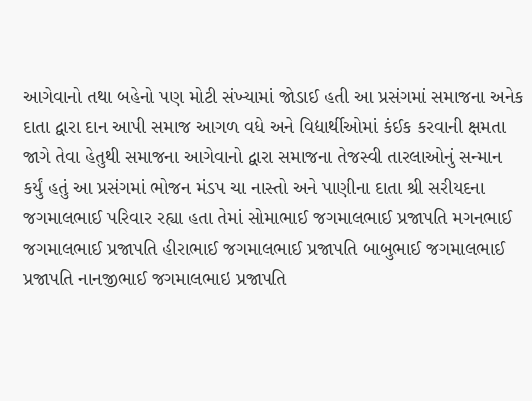આગેવાનો તથા બહેનો પણ મોટી સંખ્યામાં જોડાઈ હતી આ પ્રસંગમાં સમાજના અનેક દાતા દ્વારા દાન આપી સમાજ આગળ વધે અને વિદ્યાર્થીઓમાં કંઈક કરવાની ક્ષમતા જાગે તેવા હેતુથી સમાજના આગેવાનો દ્વારા સમાજના તેજસ્વી તારલાઓનું સન્માન કર્યું હતું આ પ્રસંગમાં ભોજન મંડપ ચા નાસ્તો અને પાણીના દાતા શ્રી સરીયદના જગમાલભાઈ પરિવાર રહ્યા હતા તેમાં સોમાભાઈ જગમાલભાઈ પ્રજાપતિ મગનભાઈ જગમાલભાઈ પ્રજાપતિ હીરાભાઈ જગમાલભાઈ પ્રજાપતિ બાબુભાઈ જગમાલભાઈ પ્રજાપતિ નાનજીભાઈ જગમાલભાઇ પ્રજાપતિ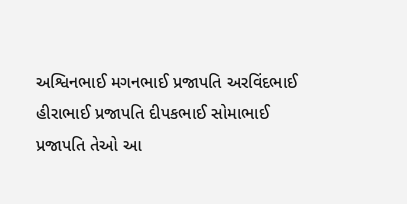અશ્વિનભાઈ મગનભાઈ પ્રજાપતિ અરવિંદભાઈ હીરાભાઈ પ્રજાપતિ દીપકભાઈ સોમાભાઈ પ્રજાપતિ તેઓ આ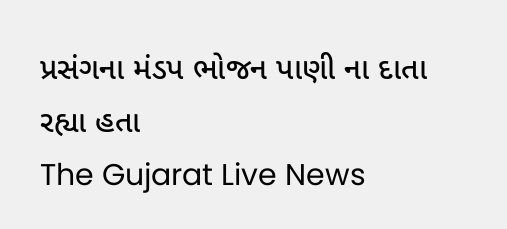પ્રસંગના મંડપ ભોજન પાણી ના દાતા રહ્યા હતા
The Gujarat Live News